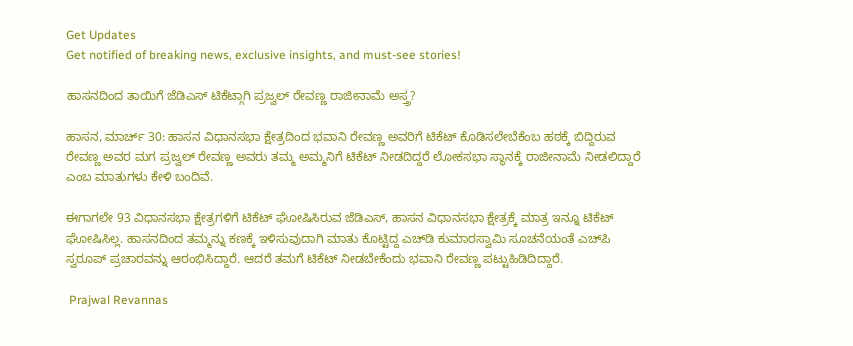Get Updates
Get notified of breaking news, exclusive insights, and must-see stories!

ಹಾಸನದಿಂದ ತಾಯಿಗೆ ಜೆಡಿಎಸ್‌ ಟಿಕೆಟ್ಗಾಗಿ ಪ್ರಜ್ವಲ್ ರೇವಣ್ಣ ರಾಜೀನಾಮೆ ಅಸ್ತ್ರ?

ಹಾಸನ, ಮಾರ್ಚ್‌ 30: ಹಾಸನ ವಿಧಾನಸಭಾ ಕ್ಷೇತ್ರದಿಂದ ಭವಾನಿ ರೇವಣ್ಣ ಅವರಿಗೆ ಟಿಕೆಟ್‌ ಕೊಡಿಸಲೇಬೆಕೆಂಬ ಹಠಕ್ಕೆ ಬಿದ್ದಿರುವ ರೇವಣ್ಣ ಅವರ ಮಗ ಪ್ರಜ್ವಲ್‌ ರೇವಣ್ಣ ಅವರು ತಮ್ಮ ಅಮ್ಮನಿಗೆ ಟಿಕೆಟ್‌ ನೀಡದಿದ್ದರೆ ಲೋಕಸಭಾ ಸ್ಥಾನಕ್ಕೆ ರಾಜೀನಾಮೆ ನೀಡಲಿದ್ದಾರೆ ಎಂಬ ಮಾತುಗಳು ಕೇಳಿ ಬಂದಿವೆ.

ಈಗಾಗಲೇ 93 ವಿಧಾನಸಭಾ ಕ್ಷೇತ್ರಗಳಿಗೆ ಟಿಕೆಟ್‌ ಘೋಷಿಸಿರುವ ಜೆಡಿಎಸ್‌, ಹಾಸನ ವಿಧಾನಸಭಾ ಕ್ಷೇತ್ರಕ್ಕೆ ಮಾತ್ರ ಇನ್ನೂ ಟಿಕೆಟ್‌ ಘೋಷಿಸಿಲ್ಲ. ಹಾಸನದಿಂದ ತಮ್ಮನ್ನು ಕಣಕ್ಕೆ ಇಳಿಸುವುದಾಗಿ ಮಾತು ಕೊಟ್ಟಿದ್ದ ಎಚ್‌ಡಿ ಕುಮಾರಸ್ವಾಮಿ ಸೂಚನೆಯಂತೆ ಎಚ್‌ಪಿ ಸ್ವರೂಪ್‌ ಪ್ರಚಾರವನ್ನು ಆರಂಭಿಸಿದ್ದಾರೆ. ಆದರೆ ತಮಗೆ ಟಿಕೆಟ್‌ ನೀಡಬೇಕೆಂದು ಭವಾನಿ ರೇವಣ್ಣ ಪಟ್ಟುಹಿಡಿದಿದ್ದಾರೆ.

 Prajwal Revannas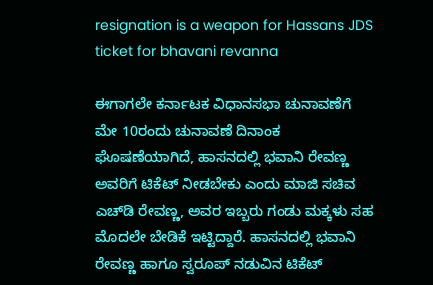resignation is a weapon for Hassans JDS ticket for bhavani revanna

ಈಗಾಗಲೇ ಕರ್ನಾಟಕ ವಿಧಾನಸಭಾ ಚುನಾವಣೆಗೆ ಮೇ 10ರಂದು ಚುನಾವಣೆ ದಿನಾಂಕ ಘೊಷಣೆಯಾಗಿದೆ, ಹಾಸನದಲ್ಲಿ ಭವಾನಿ ರೇವಣ್ಣ ಅವರಿಗೆ ಟಿಕೆಟ್‌ ನೀಡಬೇಕು ಎಂದು ಮಾಜಿ ಸಚಿವ ಎಚ್‌ಡಿ ರೇವಣ್ಣ, ಅವರ ಇಬ್ಬರು ಗಂಡು ಮಕ್ಕಳು ಸಹ ಮೊದಲೇ ಬೇಡಿಕೆ ಇಟ್ಟಿದ್ದಾರೆ. ಹಾಸನದಲ್ಲಿ ಭವಾನಿ ರೇವಣ್ಣ ಹಾಗೂ ಸ್ವರೂಪ್ ನಡುವಿನ ಟಿಕೆಟ್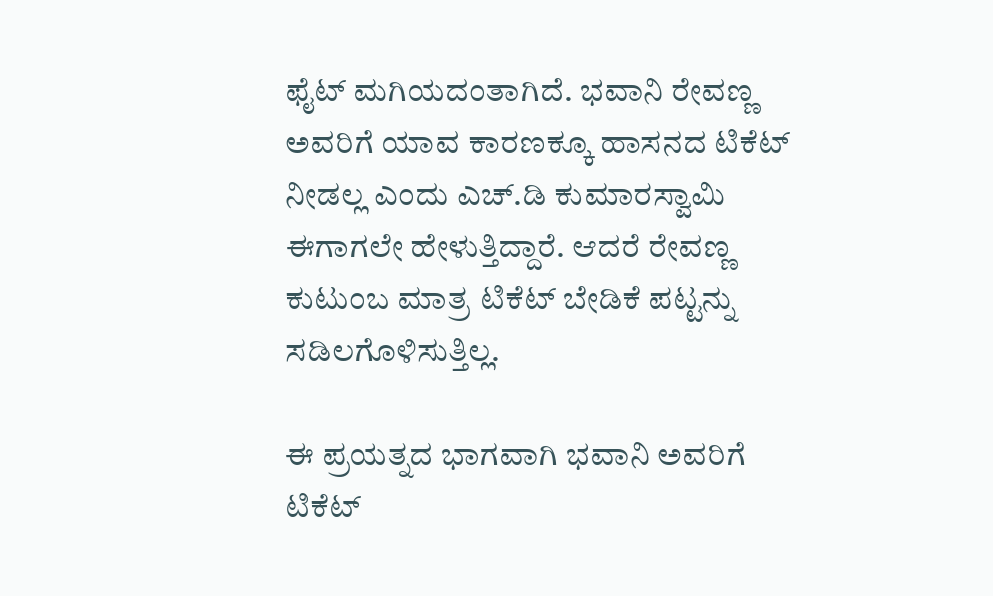ಫೈಟ್ ಮಗಿಯದಂತಾಗಿದೆ. ಭವಾನಿ ರೇವಣ್ಣ ಅವರಿಗೆ ಯಾವ ಕಾರಣಕ್ಕೂ ಹಾಸನದ ಟಿಕೆಟ್ ನೀಡಲ್ಲ ಎಂದು ಎಚ್.ಡಿ ಕುಮಾರಸ್ವಾಮಿ ಈಗಾಗಲೇ ಹೇಳುತ್ತಿದ್ದಾರೆ. ಆದರೆ ರೇವಣ್ಣ ಕುಟುಂಬ ಮಾತ್ರ ಟಿಕೆಟ್ ಬೇಡಿಕೆ ಪಟ್ಟನ್ನು ಸಡಿಲಗೊಳಿಸುತ್ತಿಲ್ಲ.

ಈ ಪ್ರಯತ್ನದ ಭಾಗವಾಗಿ ಭವಾನಿ ಅವರಿಗೆ ಟಿಕೆಟ್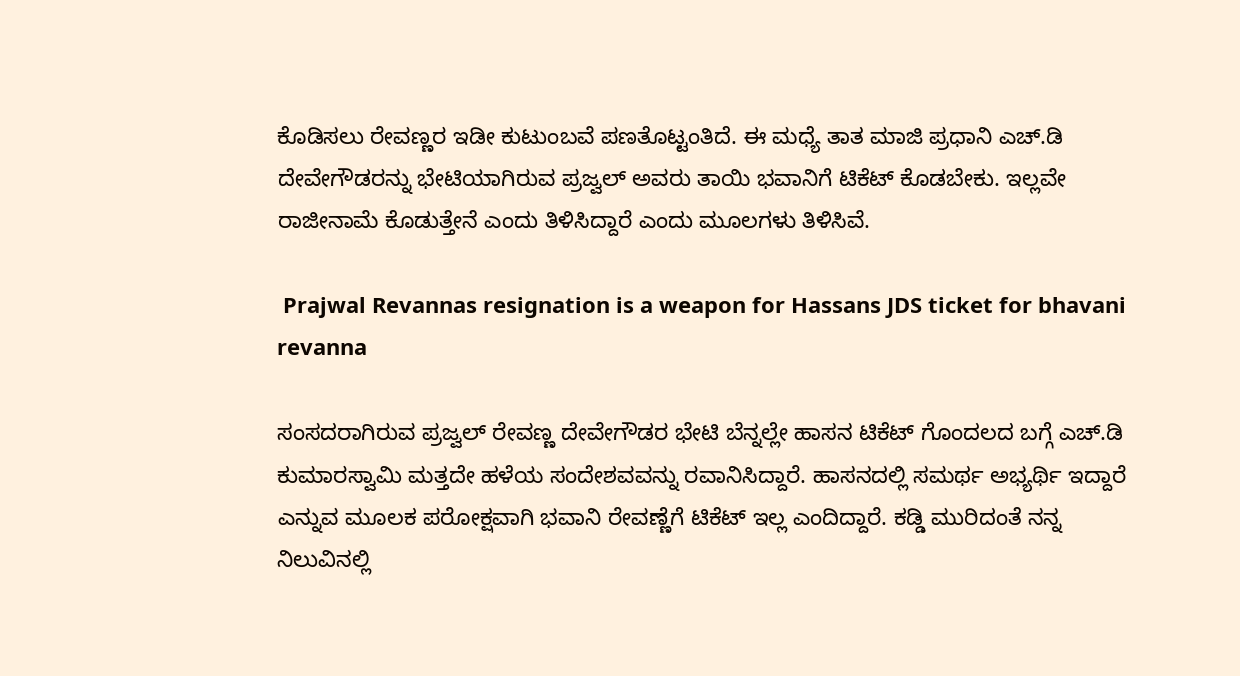ಕೊಡಿಸಲು ರೇವಣ್ಣರ ಇಡೀ ಕುಟುಂಬವೆ ಪಣತೊಟ್ಟಂತಿದೆ. ಈ ಮಧ್ಯೆ ತಾತ ಮಾಜಿ ಪ್ರಧಾನಿ ಎಚ್.ಡಿ ದೇವೇಗೌಡರನ್ನು ಭೇಟಿಯಾಗಿರುವ ಪ್ರಜ್ವಲ್‌ ಅವರು ತಾಯಿ ಭವಾನಿಗೆ ಟಿಕೆಟ್ ಕೊಡಬೇಕು. ಇಲ್ಲವೇ ರಾಜೀನಾಮೆ ಕೊಡುತ್ತೇನೆ ಎಂದು ತಿಳಿಸಿದ್ದಾರೆ ಎಂದು ಮೂಲಗಳು ತಿಳಿಸಿವೆ.

 Prajwal Revannas resignation is a weapon for Hassans JDS ticket for bhavani revanna

ಸಂಸದರಾಗಿರುವ ಪ್ರಜ್ವಲ್ ರೇವಣ್ಣ ದೇವೇಗೌಡರ ಭೇಟಿ ಬೆನ್ನಲ್ಲೇ ಹಾಸನ ಟಿಕೆಟ್ ಗೊಂದಲದ ಬಗ್ಗೆ ಎಚ್.ಡಿ ಕುಮಾರಸ್ವಾಮಿ ಮತ್ತದೇ ಹಳೆಯ ಸಂದೇಶವವನ್ನು ರವಾನಿಸಿದ್ದಾರೆ. ಹಾಸನದಲ್ಲಿ ಸಮರ್ಥ ಅಭ್ಯರ್ಥಿ ಇದ್ದಾರೆ ಎನ್ನುವ ಮೂಲಕ ಪರೋಕ್ಷವಾಗಿ ಭವಾನಿ ರೇವಣ್ಣೆಗೆ ಟಿಕೆಟ್ ಇಲ್ಲ ಎಂದಿದ್ದಾರೆ. ಕಡ್ಡಿ ಮುರಿದಂತೆ ನನ್ನ ನಿಲುವಿನಲ್ಲಿ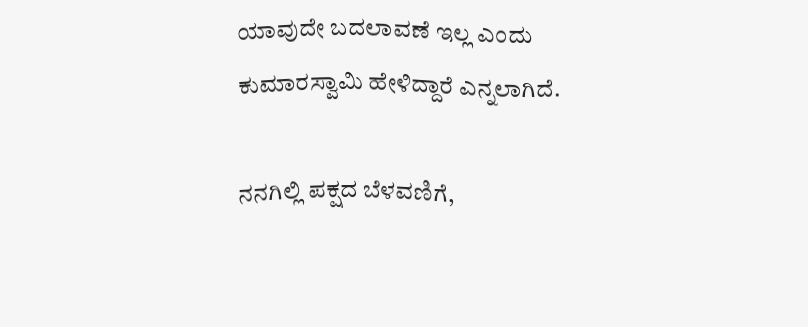ಯಾವುದೇ ಬದಲಾವಣೆ ಇಲ್ಲ ಎಂದು ಕುಮಾರಸ್ವಾಮಿ ಹೇಳಿದ್ದಾರೆ ಎನ್ನಲಾಗಿದೆ.

ನನಗಿಲ್ಲಿ ಪಕ್ಷದ ಬೆಳವಣಿಗೆ,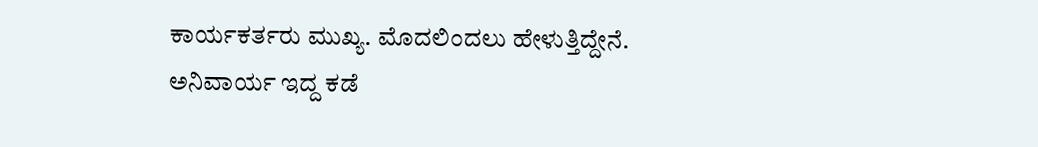ಕಾರ್ಯಕರ್ತರು ಮುಖ್ಯ. ಮೊದಲಿಂದಲು ಹೇಳುತ್ತಿದ್ದೇನೆ. ಅನಿವಾರ್ಯ ಇದ್ದ ಕಡೆ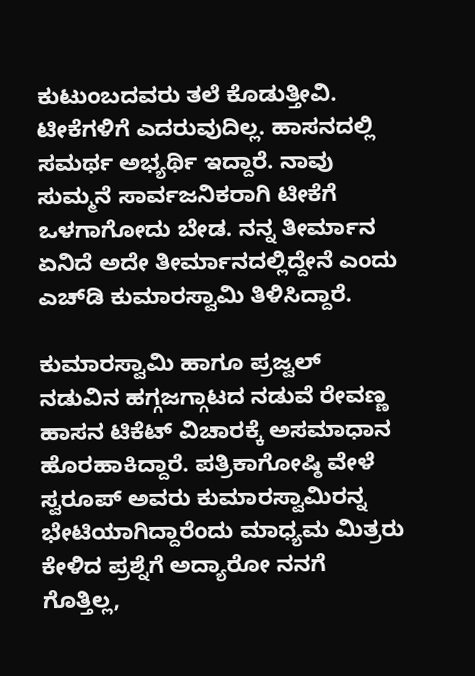ಕುಟುಂಬದವರು ತಲೆ ಕೊಡುತ್ತೀವಿ. ಟೀಕೆಗಳಿಗೆ ಎದರುವುದಿಲ್ಲ. ಹಾಸನದಲ್ಲಿ ಸಮರ್ಥ ಅಭ್ಯರ್ಥಿ ಇದ್ದಾರೆ. ನಾವು ಸುಮ್ಮನೆ ಸಾರ್ವಜನಿಕರಾಗಿ ಟೀಕೆಗೆ ಒಳಗಾಗೋದು ಬೇಡ. ನನ್ನ ತೀರ್ಮಾನ ಏನಿದೆ ಅದೇ ತೀರ್ಮಾನದಲ್ಲಿದ್ದೇನೆ ಎಂದು ಎಚ್‌ಡಿ ಕುಮಾರಸ್ವಾಮಿ ತಿಳಿಸಿದ್ದಾರೆ.

ಕುಮಾರಸ್ವಾಮಿ ಹಾಗೂ ಪ್ರಜ್ವಲ್ ನಡುವಿನ ಹಗ್ಗಜಗ್ಗಾಟದ ನಡುವೆ ರೇವಣ್ಣ ಹಾಸನ ಟಿಕೆಟ್ ವಿಚಾರಕ್ಕೆ ಅಸಮಾಧಾನ ಹೊರಹಾಕಿದ್ದಾರೆ. ಪತ್ರಿಕಾಗೋಷ್ಠಿ ವೇಳೆ ಸ್ವರೂಪ್ ಅವರು ಕುಮಾರಸ್ವಾಮಿರನ್ನ ಭೇಟಿಯಾಗಿದ್ದಾರೆಂದು ಮಾಧ್ಯಮ ಮಿತ್ರರು ಕೇಳಿದ ಪ್ರಶ್ನೆಗೆ ಅದ್ಯಾರೋ ನನಗೆ ಗೊತ್ತಿಲ್ಲ,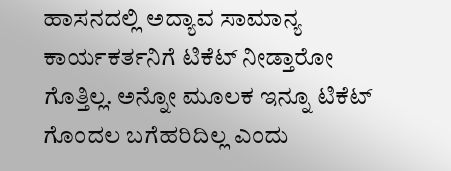ಹಾಸನದಲ್ಲಿ ಅದ್ಯಾವ ಸಾಮಾನ್ಯ ಕಾರ್ಯಕರ್ತನಿಗೆ ಟಿಕೆಟ್ ನೀಡ್ತಾರೋ ಗೊತ್ತಿಲ್ಲ. ಅನ್ನೋ ಮೂಲಕ ಇನ್ನೂ ಟಿಕೆಟ್ ಗೊಂದಲ ಬಗೆಹರಿದಿಲ್ಲ ಎಂದು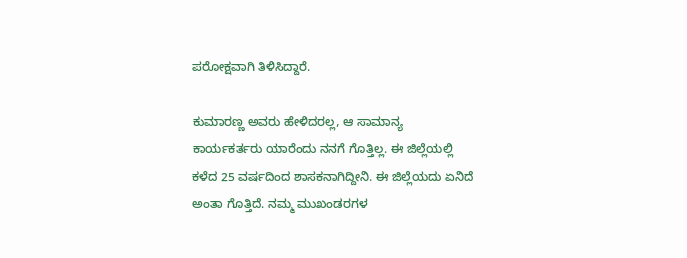ಪರೋಕ್ಷವಾಗಿ ತಿಳಿಸಿದ್ದಾರೆ.

ಕುಮಾರಣ್ಣ ಅವರು ಹೇಳಿದರಲ್ಲ, ಆ ಸಾಮಾನ್ಯ ಕಾರ್ಯಕರ್ತರು ಯಾರೆಂದು ನನಗೆ ಗೊತ್ತಿಲ್ಲ. ಈ ಜಿಲ್ಲೆಯಲ್ಲಿ ಕಳೆದ 25 ವರ್ಷದಿಂದ ಶಾಸಕನಾಗಿದ್ದೀನಿ. ಈ ಜಿಲ್ಲೆಯದು ಏನಿದೆ ಅಂತಾ ಗೊತ್ತಿದೆ. ನಮ್ಮ ಮುಖಂಡರಗಳ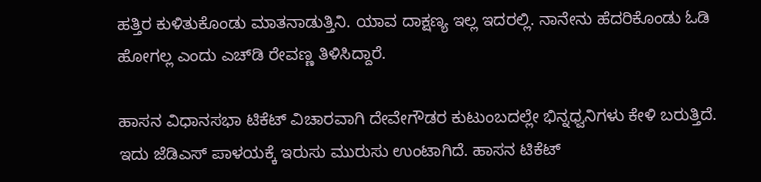ಹತ್ತಿರ ಕುಳಿತುಕೊಂಡು ಮಾತನಾಡುತ್ತಿನಿ. ಯಾವ ದಾಕ್ಷಣ್ಯ ಇಲ್ಲ ಇದರಲ್ಲಿ. ನಾನೇನು ಹೆದರಿಕೊಂಡು ಓಡಿ ಹೋಗಲ್ಲ ಎಂದು ಎಚ್‌ಡಿ ರೇವಣ್ಣ ತಿಳಿಸಿದ್ದಾರೆ.

ಹಾಸನ ವಿಧಾನಸಭಾ ಟಿಕೆಟ್‌ ವಿಚಾರವಾಗಿ ದೇವೇಗೌಡರ ಕುಟುಂಬದಲ್ಲೇ ಭಿನ್ನಧ್ವನಿಗಳು ಕೇಳಿ ಬರುತ್ತಿದೆ. ಇದು ಜೆಡಿಎಸ್ ಪಾಳಯಕ್ಕೆ ಇರುಸು ಮುರುಸು ಉಂಟಾಗಿದೆ. ಹಾಸನ ಟಿಕೆಟ್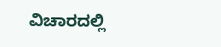ವಿಚಾರದಲ್ಲಿ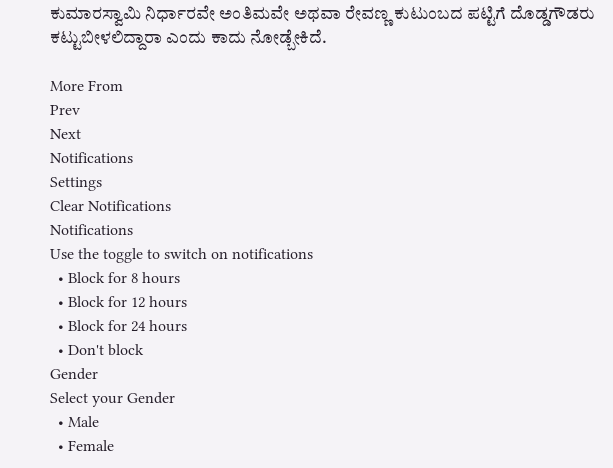ಕುಮಾರಸ್ವಾಮಿ ನಿರ್ಧಾರವೇ ಅಂತಿಮವೇ ಅಥವಾ ರೇವಣ್ಣ ಕುಟುಂಬದ ಪಟ್ಟಿಗೆ ದೊಡ್ಡಗೌಡರು ಕಟ್ಟುಬೀಳಲಿದ್ದಾರಾ ಎಂದು ಕಾದು ನೋಡ್ಬೇಕಿದೆ.

More From
Prev
Next
Notifications
Settings
Clear Notifications
Notifications
Use the toggle to switch on notifications
  • Block for 8 hours
  • Block for 12 hours
  • Block for 24 hours
  • Don't block
Gender
Select your Gender
  • Male
  • Female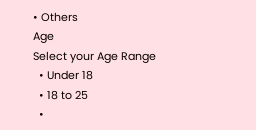• Others
Age
Select your Age Range
  • Under 18
  • 18 to 25
  •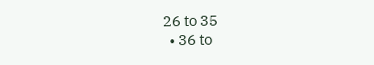26 to 35
  • 36 to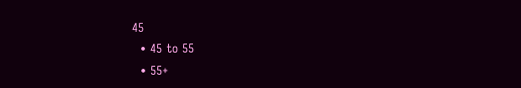45
  • 45 to 55
  • 55+